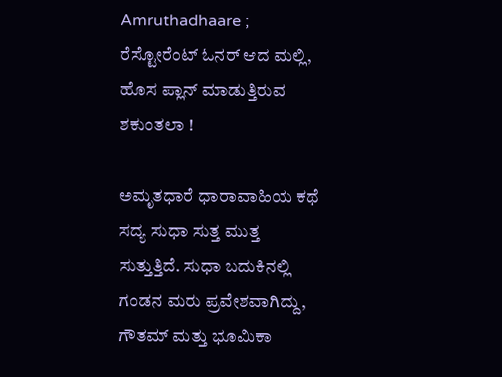Amruthadhaare ; ರೆಸ್ಟೋರೆಂಟ್ ಓನರ್ ಆದ ಮಲ್ಲಿ, ಹೊಸ ಪ್ಲಾನ್ ಮಾಡುತ್ತಿರುವ ಶಕುಂತಲಾ !

ಅಮೃತಧಾರೆ ಧಾರಾವಾಹಿಯ ಕಥೆ ಸದ್ಯ ಸುಧಾ ಸುತ್ತ ಮುತ್ತ ಸುತ್ತುತ್ತಿದೆ. ಸುಧಾ ಬದುಕಿನಲ್ಲಿ ಗಂಡನ ಮರು ಪ್ರವೇಶವಾಗಿದ್ದು, ಗೌತಮ್ ಮತ್ತು ಭೂಮಿಕಾ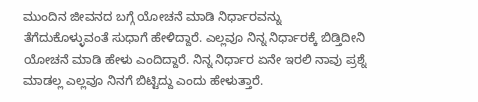ಮುಂದಿನ ಜೀವನದ ಬಗ್ಗೆ ಯೋಚನೆ ಮಾಡಿ ನಿರ್ಧಾರವನ್ನು ತೆಗೆದುಕೊಳ್ಳುವಂತೆ ಸುಧಾಗೆ ಹೇಳಿದ್ದಾರೆ. ಎಲ್ಲವೂ ನಿನ್ನ ನಿರ್ಧಾರಕ್ಕೆ ಬಿಡ್ತಿದೀನಿ ಯೋಚನೆ ಮಾಡಿ ಹೇಳು ಎಂದಿದ್ದಾರೆ. ನಿನ್ನ ನಿರ್ಧಾರ ಏನೇ ಇರಲಿ ನಾವು ಪ್ರಶ್ನೆ ಮಾಡಲ್ಲ ಎಲ್ಲವೂ ನಿನಗೆ ಬಿಟ್ಟಿದ್ದು ಎಂದು ಹೇಳುತ್ತಾರೆ.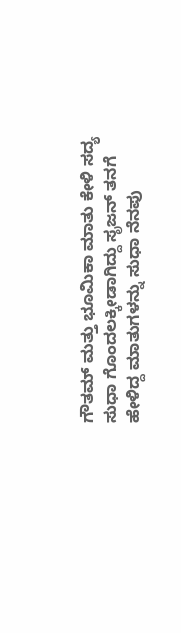ಗೌತಮ್ ಮತ್ತು ಭೂಮಿಕಾ ಮಾತು ಕೇಳಿ ಸದ್ಯ ಸುಧಾ ಗೊಂದಲಕ್ಕೀಡಾಗಿದ್ದು ಸೃಜನ್ ತನಗೆ ಹೇಳಿದ್ದ ಮಾತುಗಳನ್ನು ಸುಧಾ ನೆನಪು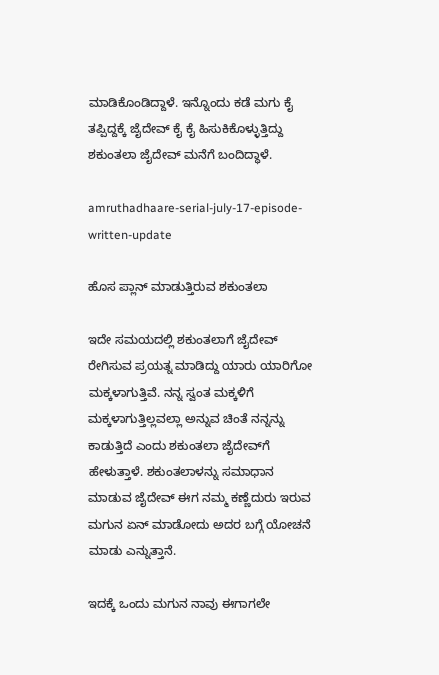ಮಾಡಿಕೊಂಡಿದ್ದಾಳೆ. ಇನ್ನೊಂದು ಕಡೆ ಮಗು ಕೈ ತಪ್ಪಿದ್ದಕ್ಕೆ ಜೈದೇವ್ ಕೈ ಕೈ ಹಿಸುಕಿಕೊಳ್ಳುತ್ತಿದ್ದು ಶಕುಂತಲಾ ಜೈದೇವ್ ಮನೆಗೆ ಬಂದಿದ್ಧಾಳೆ.

amruthadhaare-serial-july-17-episode-written-update

ಹೊಸ ಪ್ಲಾನ್ ಮಾಡುತ್ತಿರುವ ಶಕುಂತಲಾ

ಇದೇ ಸಮಯದಲ್ಲಿ ಶಕುಂತಲಾಗೆ ಜೈದೇವ್ ರೇಗಿಸುವ ಪ್ರಯತ್ನ ಮಾಡಿದ್ದು ಯಾರು ಯಾರಿಗೋ ಮಕ್ಕಳಾಗುತ್ತಿವೆ. ನನ್ನ ಸ್ವಂತ ಮಕ್ಕಳಿಗೆ ಮಕ್ಕಳಾಗುತ್ತಿಲ್ಲವಲ್ಲಾ ಅನ್ನುವ ಚಿಂತೆ ನನ್ನನ್ನು ಕಾಡುತ್ತಿದೆ ಎಂದು ಶಕುಂತಲಾ ಜೈದೇವ್‌ಗೆ ಹೇಳುತ್ತಾಳೆ. ಶಕುಂತಲಾಳನ್ನು ಸಮಾಧಾನ ಮಾಡುವ ಜೈದೇವ್ ಈಗ ನಮ್ಮ ಕಣ್ಣೆದುರು ಇರುವ ಮಗುನ ಏನ್ ಮಾಡೋದು ಅದರ ಬಗ್ಗೆ ಯೋಚನೆ ಮಾಡು ಎನ್ನುತ್ತಾನೆ.

ಇದಕ್ಕೆ ಒಂದು ಮಗುನ ನಾವು ಈಗಾಗಲೇ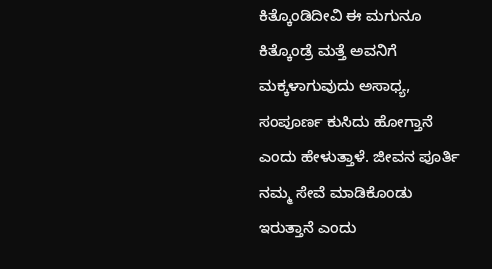ಕಿತ್ಕೊಂಡಿದೀವಿ ಈ ಮಗುನೂ ಕಿತ್ಕೊಂಡ್ರೆ ಮತ್ತೆ ಅವನಿಗೆ ಮಕ್ಕಳಾಗುವುದು ಅಸಾಧ್ಯ, ಸಂಪೂರ್ಣ ಕುಸಿದು ಹೋಗ್ತಾನೆ ಎಂದು ಹೇಳುತ್ತಾಳೆ. ಜೀವನ ಪೂರ್ತಿ ನಮ್ಮ ಸೇವೆ ಮಾಡಿಕೊಂಡು ಇರುತ್ತಾನೆ ಎಂದು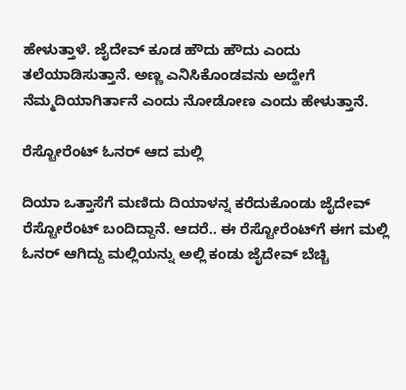ಹೇಳುತ್ತಾಳೆ. ಜೈದೇವ್ ಕೂಡ ಹೌದು ಹೌದು ಎಂದು ತಲೆಯಾಡಿಸುತ್ತಾನೆ. ಅಣ್ಣ ಎನಿಸಿಕೊಂಡವನು ಅದ್ಹೇಗೆ ನೆಮ್ಮದಿಯಾಗಿರ್ತಾನೆ ಎಂದು ನೋಡೋಣ ಎಂದು ಹೇಳುತ್ತಾನೆ.

ರೆಸ್ಟೋರೆಂಟ್‌ ಓನರ್ ಆದ ಮಲ್ಲಿ

ದಿಯಾ ಒತ್ತಾಸೆಗೆ ಮಣಿದು ದಿಯಾಳನ್ನ ಕರೆದುಕೊಂಡು ಜೈದೇವ್ ರೆಸ್ಟೋರೆಂಟ್‌ ಬಂದಿದ್ದಾನೆ. ಆದರೆ.. ಈ ರೆಸ್ಟೋರೆಂಟ್‌ಗೆ ಈಗ ಮಲ್ಲಿ ಓನರ್ ಆಗಿದ್ದು ಮಲ್ಲಿಯನ್ನು ಅಲ್ಲಿ ಕಂಡು ಜೈದೇವ್ ಬೆಚ್ಚಿ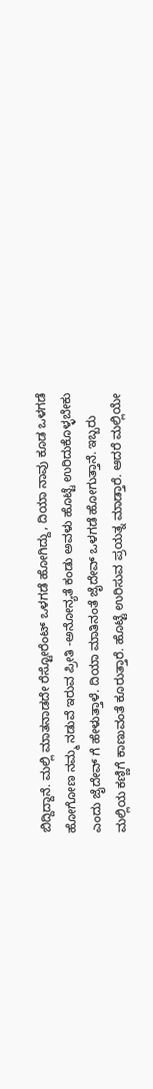ಬಿದ್ದಿದ್ದಾನೆ. ಮಲ್ಲಿ ಮಾತನಾಡದೇ ರೆಸ್ಟೋರೆಂಟ್ ಒಳಗಡೆ ಹೋಗಿದ್ದು, ದಿಯಾ ನಾವು ಕೂಡ ಒಳಗಡೆ ಹೋಗೋಣ ನಮ್ಮ ನಡುವೆ ಇರುವ ಪ್ರೀತಿ -ಅನೋನ್ಯತೆ ಕಂಡು ಅವಳು ಹೊಟ್ಟೆ ಉರಿದುಕೊಳ್ಳಬೇಕು ಎಂದು ಜೈದೇವ್‌ ಗೆ ಹೇಳುತ್ತಾಳೆ. ದಿಯಾ ಮಾತಿನಂತೆ ಜೈದೇವ್ ಒಳಗಡೆ ಹೋಗುತ್ತಾನೆ. ಇಬ್ಬರು ಮಲ್ಲಿಯ ಕಣ್ಣಿಗೆ ಕಾಣುವಂತೆ ಕೂರುತ್ತಾರೆ. ಹೊಟ್ಟೆ ಉರಿಸುವ ಪ್ರಯತ್ನ ಮಾಡ್ತಾರೆ. ಆದರೆ ಮಲ್ಲಿಯೇ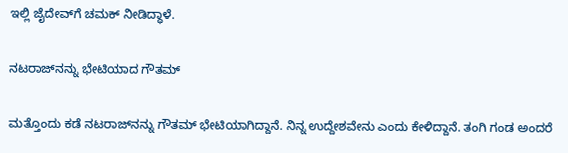ಇಲ್ಲಿ ಜೈದೇವ್‌ಗೆ ಚಮಕ್ ನೀಡಿದ್ಧಾಳೆ.

ನಟರಾಜ್‌ನನ್ನು ಭೇಟಿಯಾದ ಗೌತಮ್

ಮತ್ತೊಂದು ಕಡೆ ನಟರಾಜ್‌ನನ್ನು ಗೌತಮ್ ಭೇಟಿಯಾಗಿದ್ದಾನೆ. ನಿನ್ನ ಉದ್ದೇಶವೇನು ಎಂದು ಕೇಳಿದ್ದಾನೆ. ತಂಗಿ ಗಂಡ ಅಂದರೆ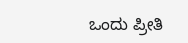ಒಂದು ಪ್ರೀತಿ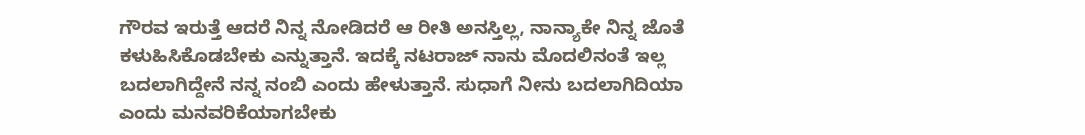ಗೌರವ ಇರುತ್ತೆ ಆದರೆ ನಿನ್ನ ನೋಡಿದರೆ ಆ ರೀತಿ ಅನಸ್ತಿಲ್ಲ, ನಾನ್ಯಾಕೇ ನಿನ್ನ ಜೊತೆ ಕಳುಹಿಸಿಕೊಡಬೇಕು ಎನ್ನುತ್ತಾನೆ. ಇದಕ್ಕೆ ನಟರಾಜ್ ನಾನು ಮೊದಲಿನಂತೆ ಇಲ್ಲ ಬದಲಾಗಿದ್ದೇನೆ ನನ್ನ ನಂಬಿ ಎಂದು ಹೇಳುತ್ತಾನೆ. ಸುಧಾಗೆ ನೀನು ಬದಲಾಗಿದಿಯಾ ಎಂದು ಮನವರಿಕೆಯಾಗಬೇಕು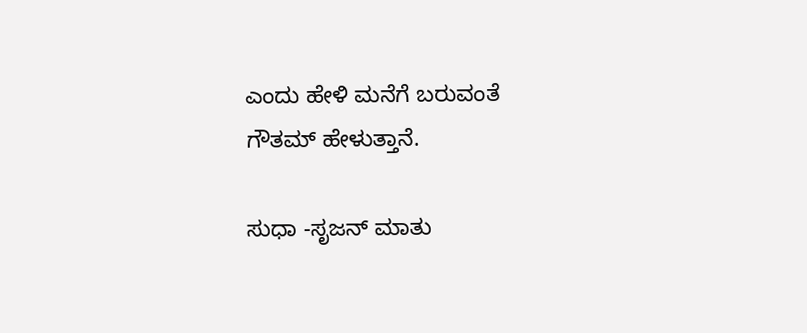ಎಂದು ಹೇಳಿ ಮನೆಗೆ ಬರುವಂತೆ ಗೌತಮ್ ಹೇಳುತ್ತಾನೆ.

ಸುಧಾ -ಸೃಜನ್ ಮಾತು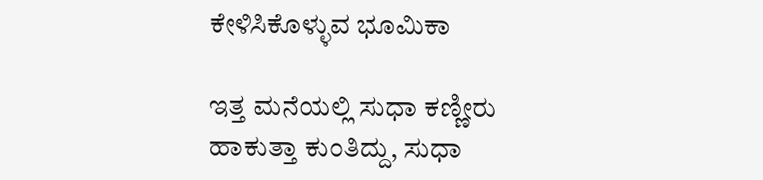ಕೇಳಿಸಿಕೊಳ್ಳುವ ಭೂಮಿಕಾ

ಇತ್ತ ಮನೆಯಲ್ಲಿ ಸುಧಾ ಕಣ್ಣೀರು ಹಾಕುತ್ತಾ ಕುಂತಿದ್ದು, ಸುಧಾ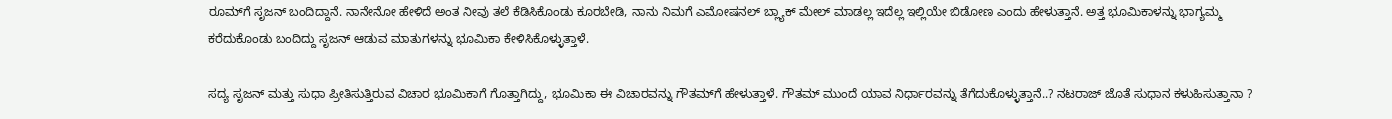ರೂಮ್‌ಗೆ ಸೃಜನ್ ಬಂದಿದ್ದಾನೆ. ನಾನೇನೋ ಹೇಳಿದೆ ಅಂತ ನೀವು ತಲೆ ಕೆಡಿಸಿಕೊಂಡು ಕೂರಬೇಡಿ, ನಾನು ನಿಮಗೆ ಎಮೋಷನಲ್ ಬ್ಲ್ಯಾಕ್ ಮೇಲ್ ಮಾಡಲ್ಲ ಇದೆಲ್ಲ ಇಲ್ಲಿಯೇ ಬಿಡೋಣ ಎಂದು ಹೇಳುತ್ತಾನೆ. ಅತ್ತ ಭೂಮಿಕಾಳನ್ನು ಭಾಗ್ಯಮ್ಮ ಕರೆದುಕೊಂಡು ಬಂದಿದ್ದು ಸೃಜನ್ ಆಡುವ ಮಾತುಗಳನ್ನು ಭೂಮಿಕಾ ಕೇಳಿಸಿಕೊಳ್ಳುತ್ತಾಳೆ.

ಸದ್ಯ ಸೃಜನ್ ಮತ್ತು ಸುಧಾ ಪ್ರೀತಿಸುತ್ತಿರುವ ವಿಚಾರ ಭೂಮಿಕಾಗೆ ಗೊತ್ತಾಗಿದ್ದು, ಭೂಮಿಕಾ ಈ ವಿಚಾರವನ್ನು ಗೌತಮ್‌ಗೆ ಹೇಳುತ್ತಾಳೆ. ಗೌತಮ್ ಮುಂದೆ ಯಾವ ನಿರ್ಧಾರವನ್ನು ತೆಗೆದುಕೊಳ್ಳುತ್ತಾನೆ..? ನಟರಾಜ್ ಜೊತೆ ಸುಧಾನ ಕಳುಹಿಸುತ್ತಾನಾ ?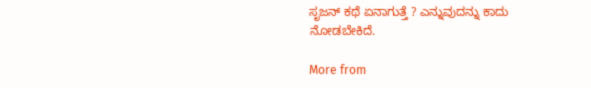ಸೃಜನ್ ಕಥೆ ಏನಾಗುತ್ತೆ ? ಎನ್ನುವುದನ್ನು ಕಾದು ನೋಡಬೇಕಿದೆ.

More from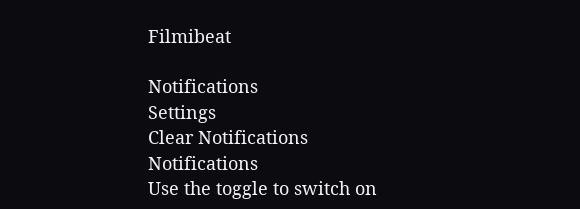Filmibeat

Notifications
Settings
Clear Notifications
Notifications
Use the toggle to switch on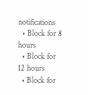notifications
  • Block for 8 hours
  • Block for 12 hours
  • Block for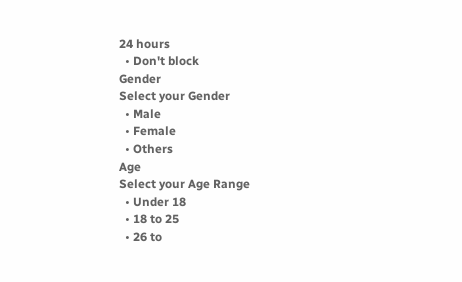24 hours
  • Don't block
Gender
Select your Gender
  • Male
  • Female
  • Others
Age
Select your Age Range
  • Under 18
  • 18 to 25
  • 26 to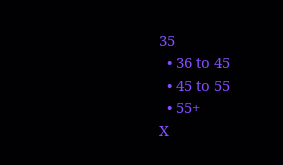35
  • 36 to 45
  • 45 to 55
  • 55+
X